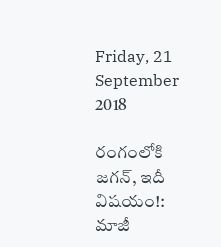Friday, 21 September 2018

రంగంలోకి జగన్, ఇదీ విషయం!: మాజీ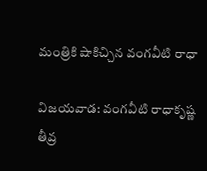మంత్రికి షాకిచ్చిన వంగవీటి రాధా

విజయవాడ: వంగవీటి రాధాకృష్ణ తీవ్ర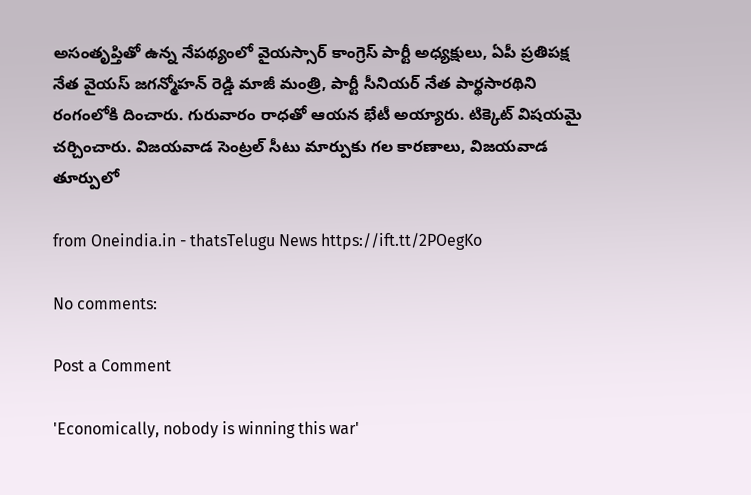అసంతృప్తితో ఉన్న నేపథ్యంలో వైయస్సార్ కాంగ్రెస్ పార్టీ అధ్యక్షులు, ఏపీ ప్రతిపక్ష నేత వైయస్ జగన్మోహన్ రెడ్డి మాజీ మంత్రి, పార్టీ సీనియర్ నేత పార్థసారథిని రంగంలోకి దించారు. గురువారం రాధతో ఆయన భేటీ అయ్యారు. టిక్కెట్ విషయమై చర్చించారు. విజయవాడ సెంట్రల్ సీటు మార్పుకు గల కారణాలు, విజయవాడ తూర్పులో

from Oneindia.in - thatsTelugu News https://ift.tt/2POegKo

No comments:

Post a Comment

'Economically, nobody is winning this war'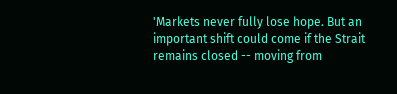'Markets never fully lose hope. But an important shift could come if the Strait remains closed -- moving from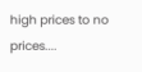high prices to no prices....